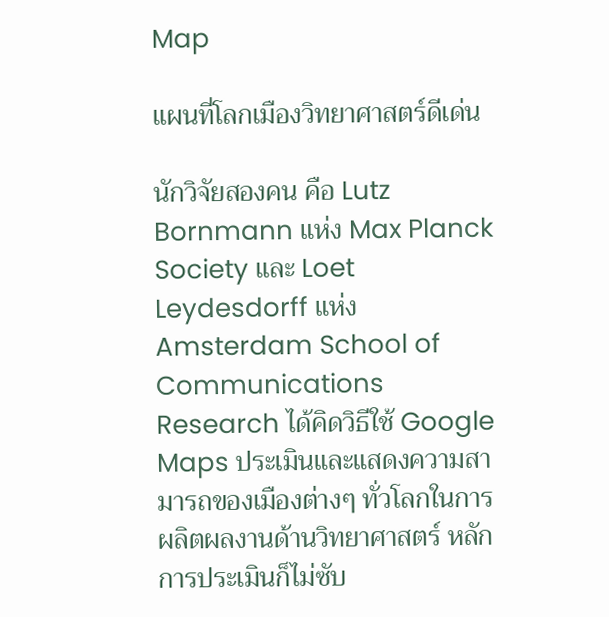Map

แผนที่โลกเมืองวิทยาศาสตร์ดีเด่น

นักวิจัยสองคน คือ Lutz Bornmann แห่ง Max Planck Society และ Loet Leydesdorff แห่ง Amsterdam School of Communications Research ได้คิดวิธีใช้ Google Maps ประเมินและแสดงความสามารถของเมืองต่างๆ ทั่วโลกในการผลิตผลงานด้านวิทยาศาสตร์ หลักการประเมินก็ไม่ซับ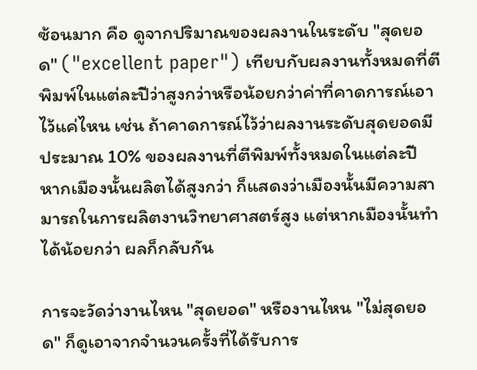ซ้อนมาก คือ ดูจากปริมาณของผลงานในระดับ "สุดยอด" ("excellent paper") เทียบกับผลงานทั้งหมดที่ตีพิมพ์ในแต่ละปีว่าสูงกว่าหรือน้อยกว่าค่าที่คาดการณ์เอาไว้แค่ไหน เช่น ถ้าคาดการณ์ไว้ว่าผลงานระดับสุดยอดมีประมาณ 10% ของผลงานที่ตีพิมพ์ทั้งหมดในแต่ละปี หากเมืองนั้นผลิตได้สูงกว่า ก็แสดงว่าเมืองนั้นมีความสามารถในการผลิตงานวิทยาศาสตร์สูง แต่หากเมืองนั้นทำได้น้อยกว่า ผลก็กลับกัน

การจะวัดว่างานไหน "สุดยอด" หรืองานไหน "ไม่สุดยอด" ก็ดูเอาจากจำนวนครั้งที่ได้รับการ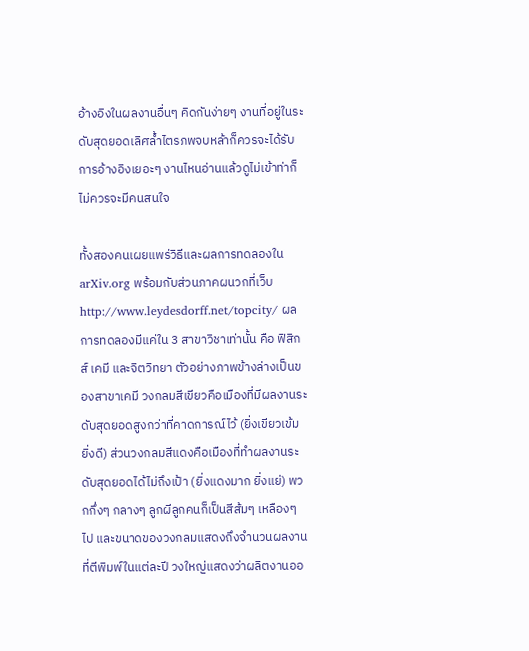อ้างอิงในผลงานอื่นๆ คิดกันง่ายๆ งานที่อยู่ในระดับสุดยอดเลิศล้ำไตรภพจบหล้าก็ควรจะได้รับการอ้างอิงเยอะๆ งานไหนอ่านแล้วดูไม่เข้าท่าก็ไม่ควรจะมีคนสนใจ

ทั้งสองคนเผยแพร่วิธีและผลการทดลองใน arXiv.org พร้อมกับส่วนภาคผนวกที่เว็บ http://www.leydesdorff.net/topcity/ ผลการทดลองมีแค่ใน 3 สาขาวิชาเท่านั้น คือ ฟิสิกส์ เคมี และจิตวิทยา ตัวอย่างภาพข้างล่างเป็นของสาขาเคมี วงกลมสีเขียวคือเมืองที่มีผลงานระดับสุดยอดสูงกว่าที่คาดการณ์ไว้ (ยิ่งเขียวเข้ม ยิ่งดี) ส่วนวงกลมสีแดงคือเมืองที่ทำผลงานระดับสุดยอดได้ไม่ถึงเป้า (ยิ่งแดงมาก ยิ่งแย่) พวกกึ่งๆ กลางๆ ลูกผีลูกคนก็เป็นสีส้มๆ เหลืองๆ ไป และขนาดของวงกลมแสดงถึงจำนวนผลงานที่ตีพิมพ์ในแต่ละปี วงใหญ่แสดงว่าผลิตงานออ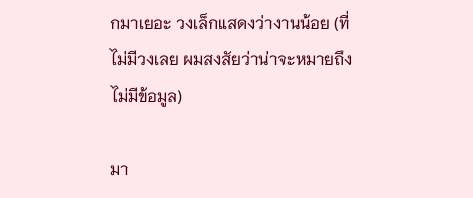กมาเยอะ วงเล็กแสดงว่างานน้อย (ที่ไม่มีวงเลย ผมสงสัยว่าน่าจะหมายถึงไม่มีข้อมูล)

มา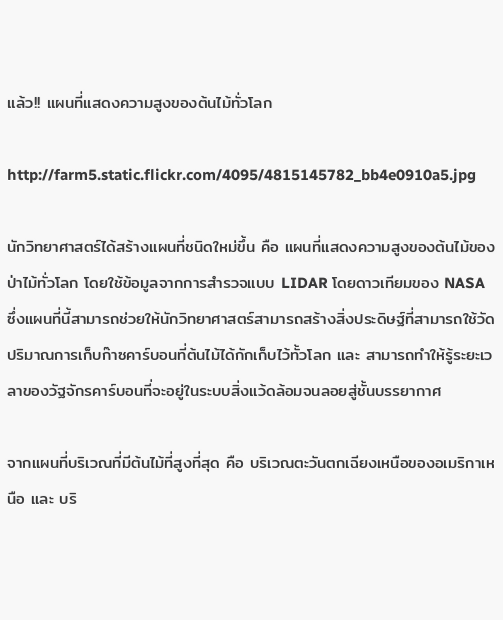แล้ว!! แผนที่แสดงความสูงของต้นไม้ทั่วโลก

http://farm5.static.flickr.com/4095/4815145782_bb4e0910a5.jpg

นักวิทยาศาสตร์ได้สร้างแผนที่ชนิดใหม่ขึ้น คือ แผนที่แสดงความสูงของต้นไม้ของป่าไม้ทั่วโลก โดยใช้ข้อมูลจากการสำรวจแบบ LIDAR โดยดาวเทียมของ NASA ซึ่งแผนที่นี้สามารถช่วยให้นักวิทยาศาสตร์สามารถสร้างสิ่งประดิษฐ์ที่สามารถใช้วัดปริมาณการเก็บก๊าซคาร์บอนที่ต้นไม้ได้กักเก็บไว้ทั้วโลก และ สามารถทำให้รู้ระยะเวลาของวัฐจักรคาร์บอนที่จะอยู่ในระบบสิ่งแว้ดล้อมจนลอยสู่ชั้นบรรยากาศ

จากแผนที่บริเวณที่มีต้นไม้ที่สูงที่สุด คือ บริเวณตะวันตกเฉียงเหนือของอเมริกาเหนือ และ บริ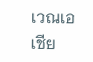เวณเอเชีย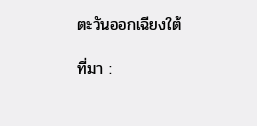ตะวันออกเฉียงใต้

ที่มา :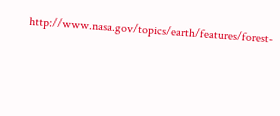http://www.nasa.gov/topics/earth/features/forest-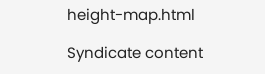height-map.html

Syndicate content